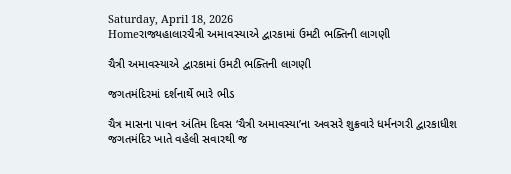Saturday, April 18, 2026
Homeરાજ્યહાલારચૈત્રી અમાવસ્યાએ દ્વારકામાં ઉમટી ભક્તિની લાગણી

ચૈત્રી અમાવસ્યાએ દ્વારકામાં ઉમટી ભક્તિની લાગણી

જગતમંદિરમાં દર્શનાર્થે ભારે ભીડ

ચૈત્ર માસના પાવન અંતિમ દિવસ ‘ચૈત્રી અમાવસ્યા’ના અવસરે શુક્રવારે ધર્મનગરી દ્વારકાધીશ જગતમંદિર ખાતે વહેલી સવારથી જ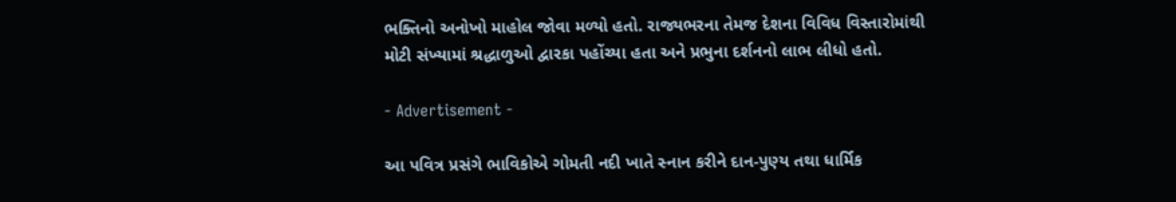ભક્તિનો અનોખો માહોલ જોવા મળ્યો હતો. રાજ્યભરના તેમજ દેશના વિવિધ વિસ્તારોમાંથી મોટી સંખ્યામાં શ્રદ્ધાળુઓ દ્વારકા પહોંચ્યા હતા અને પ્રભુના દર્શનનો લાભ લીધો હતો.

- Advertisement -

આ પવિત્ર પ્રસંગે ભાવિકોએ ગોમતી નદી ખાતે સ્નાન કરીને દાન-પુણ્ય તથા ધાર્મિક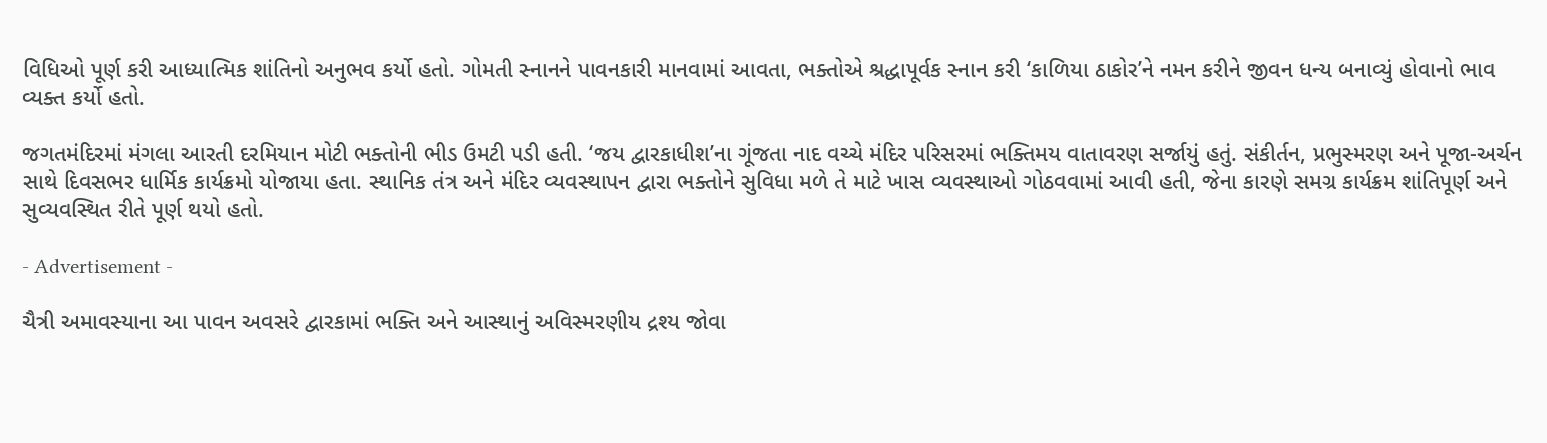વિધિઓ પૂર્ણ કરી આધ્યાત્મિક શાંતિનો અનુભવ કર્યો હતો. ગોમતી સ્નાનને પાવનકારી માનવામાં આવતા, ભક્તોએ શ્રદ્ધાપૂર્વક સ્નાન કરી ‘કાળિયા ઠાકોર’ને નમન કરીને જીવન ધન્ય બનાવ્યું હોવાનો ભાવ વ્યક્ત કર્યો હતો.

જગતમંદિરમાં મંગલા આરતી દરમિયાન મોટી ભક્તોની ભીડ ઉમટી પડી હતી. ‘જય દ્વારકાધીશ’ના ગૂંજતા નાદ વચ્ચે મંદિર પરિસરમાં ભક્તિમય વાતાવરણ સર્જાયું હતું. સંકીર્તન, પ્રભુસ્મરણ અને પૂજા-અર્ચન સાથે દિવસભર ધાર્મિક કાર્યક્રમો યોજાયા હતા. સ્થાનિક તંત્ર અને મંદિર વ્યવસ્થાપન દ્વારા ભક્તોને સુવિધા મળે તે માટે ખાસ વ્યવસ્થાઓ ગોઠવવામાં આવી હતી, જેના કારણે સમગ્ર કાર્યક્રમ શાંતિપૂર્ણ અને સુવ્યવસ્થિત રીતે પૂર્ણ થયો હતો.

- Advertisement -

ચૈત્રી અમાવસ્યાના આ પાવન અવસરે દ્વારકામાં ભક્તિ અને આસ્થાનું અવિસ્મરણીય દ્રશ્ય જોવા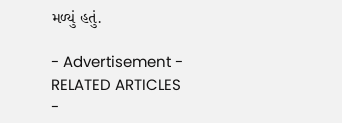મળ્યું હતું.

- Advertisement -
RELATED ARTICLES
-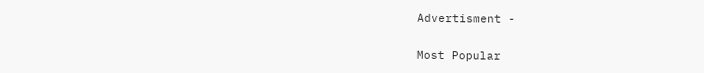Advertisment -

Most Popular